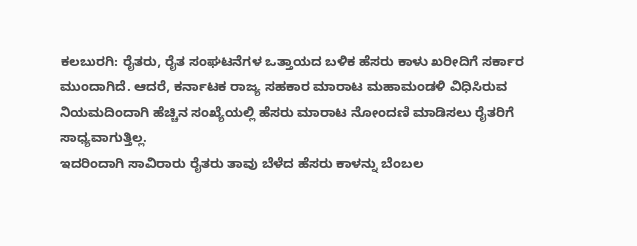ಕಲಬುರಗಿ: ರೈತರು, ರೈತ ಸಂಘಟನೆಗಳ ಒತ್ತಾಯದ ಬಳಿಕ ಹೆಸರು ಕಾಳು ಖರೀದಿಗೆ ಸರ್ಕಾರ ಮುಂದಾಗಿದೆ. ಆದರೆ, ಕರ್ನಾಟಕ ರಾಜ್ಯ ಸಹಕಾರ ಮಾರಾಟ ಮಹಾಮಂಡಳಿ ವಿಧಿಸಿರುವ ನಿಯಮದಿಂದಾಗಿ ಹೆಚ್ಚಿನ ಸಂಖ್ಯೆಯಲ್ಲಿ ಹೆಸರು ಮಾರಾಟ ನೋಂದಣಿ ಮಾಡಿಸಲು ರೈತರಿಗೆ ಸಾಧ್ಯವಾಗುತ್ತಿಲ್ಲ.
ಇದರಿಂದಾಗಿ ಸಾವಿರಾರು ರೈತರು ತಾವು ಬೆಳೆದ ಹೆಸರು ಕಾಳನ್ನು ಬೆಂಬಲ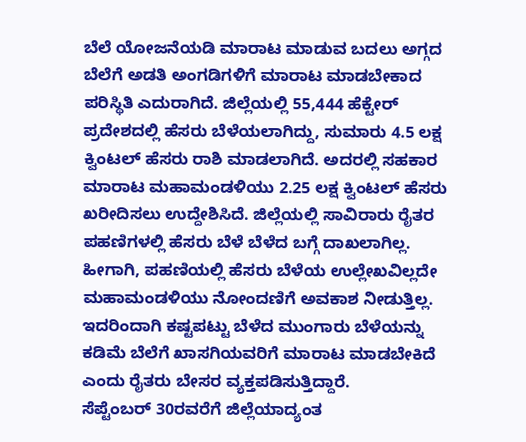ಬೆಲೆ ಯೋಜನೆಯಡಿ ಮಾರಾಟ ಮಾಡುವ ಬದಲು ಅಗ್ಗದ ಬೆಲೆಗೆ ಅಡತಿ ಅಂಗಡಿಗಳಿಗೆ ಮಾರಾಟ ಮಾಡಬೇಕಾದ ಪರಿಸ್ಥಿತಿ ಎದುರಾಗಿದೆ. ಜಿಲ್ಲೆಯಲ್ಲಿ 55,444 ಹೆಕ್ಟೇರ್ ಪ್ರದೇಶದಲ್ಲಿ ಹೆಸರು ಬೆಳೆಯಲಾಗಿದ್ದು, ಸುಮಾರು 4.5 ಲಕ್ಷ ಕ್ವಿಂಟಲ್ ಹೆಸರು ರಾಶಿ ಮಾಡಲಾಗಿದೆ. ಅದರಲ್ಲಿ ಸಹಕಾರ ಮಾರಾಟ ಮಹಾಮಂಡಳಿಯು 2.25 ಲಕ್ಷ ಕ್ವಿಂಟಲ್ ಹೆಸರು ಖರೀದಿಸಲು ಉದ್ದೇಶಿಸಿದೆ. ಜಿಲ್ಲೆಯಲ್ಲಿ ಸಾವಿರಾರು ರೈತರ ಪಹಣಿಗಳಲ್ಲಿ ಹೆಸರು ಬೆಳೆ ಬೆಳೆದ ಬಗ್ಗೆ ದಾಖಲಾಗಿಲ್ಲ. ಹೀಗಾಗಿ, ಪಹಣಿಯಲ್ಲಿ ಹೆಸರು ಬೆಳೆಯ ಉಲ್ಲೇಖವಿಲ್ಲದೇ ಮಹಾಮಂಡಳಿಯು ನೋಂದಣಿಗೆ ಅವಕಾಶ ನೀಡುತ್ತಿಲ್ಲ. ಇದರಿಂದಾಗಿ ಕಷ್ಟಪಟ್ಟು ಬೆಳೆದ ಮುಂಗಾರು ಬೆಳೆಯನ್ನು ಕಡಿಮೆ ಬೆಲೆಗೆ ಖಾಸಗಿಯವರಿಗೆ ಮಾರಾಟ ಮಾಡಬೇಕಿದೆ ಎಂದು ರೈತರು ಬೇಸರ ವ್ಯಕ್ತಪಡಿಸುತ್ತಿದ್ದಾರೆ.
ಸೆಪ್ಟೆಂಬರ್ 30ರವರೆಗೆ ಜಿಲ್ಲೆಯಾದ್ಯಂತ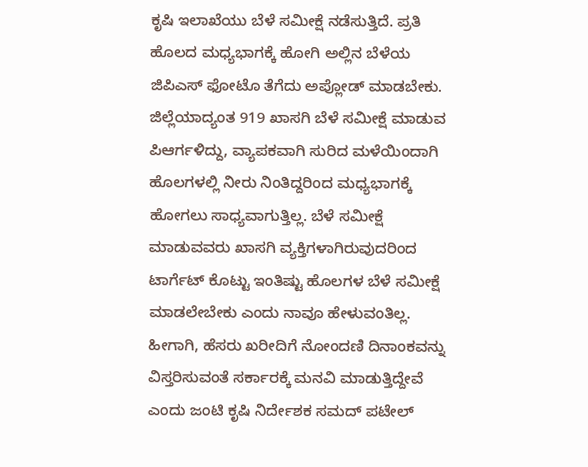ಕೃಷಿ ಇಲಾಖೆಯು ಬೆಳೆ ಸಮೀಕ್ಷೆ ನಡೆಸುತ್ತಿದೆ. ಪ್ರತಿ ಹೊಲದ ಮಧ್ಯಭಾಗಕ್ಕೆ ಹೋಗಿ ಅಲ್ಲಿನ ಬೆಳೆಯ ಜಿಪಿಎಸ್ ಫೋಟೊ ತೆಗೆದು ಅಪ್ಲೋಡ್ ಮಾಡಬೇಕು. ಜಿಲ್ಲೆಯಾದ್ಯಂತ 919 ಖಾಸಗಿ ಬೆಳೆ ಸಮೀಕ್ಷೆ ಮಾಡುವ ಪಿಆರ್ಗಳಿದ್ದು, ವ್ಯಾಪಕವಾಗಿ ಸುರಿದ ಮಳೆಯಿಂದಾಗಿ ಹೊಲಗಳಲ್ಲಿ ನೀರು ನಿಂತಿದ್ದರಿಂದ ಮಧ್ಯಭಾಗಕ್ಕೆ ಹೋಗಲು ಸಾಧ್ಯವಾಗುತ್ತಿಲ್ಲ. ಬೆಳೆ ಸಮೀಕ್ಷೆ ಮಾಡುವವರು ಖಾಸಗಿ ವ್ಯಕ್ತಿಗಳಾಗಿರುವುದರಿಂದ ಟಾರ್ಗೆಟ್ ಕೊಟ್ಟು ಇಂತಿಷ್ಟು ಹೊಲಗಳ ಬೆಳೆ ಸಮೀಕ್ಷೆ ಮಾಡಲೇಬೇಕು ಎಂದು ನಾವೂ ಹೇಳುವಂತಿಲ್ಲ. ಹೀಗಾಗಿ, ಹೆಸರು ಖರೀದಿಗೆ ನೋಂದಣಿ ದಿನಾಂಕವನ್ನು ವಿಸ್ತರಿಸುವಂತೆ ಸರ್ಕಾರಕ್ಕೆ ಮನವಿ ಮಾಡುತ್ತಿದ್ದೇವೆ ಎಂದು ಜಂಟಿ ಕೃಷಿ ನಿರ್ದೇಶಕ ಸಮದ್ ಪಟೇಲ್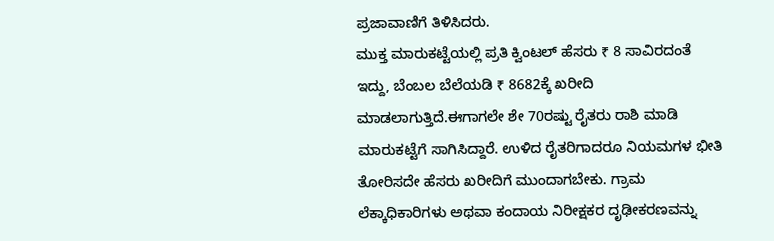ಪ್ರಜಾವಾಣಿಗೆ ತಿಳಿಸಿದರು.
ಮುಕ್ತ ಮಾರುಕಟ್ಟೆಯಲ್ಲಿ ಪ್ರತಿ ಕ್ವಿಂಟಲ್ ಹೆಸರು ₹ 8 ಸಾವಿರದಂತೆ ಇದ್ದು, ಬೆಂಬಲ ಬೆಲೆಯಡಿ ₹ 8682ಕ್ಕೆ ಖರೀದಿ ಮಾಡಲಾಗುತ್ತಿದೆ.ಈಗಾಗಲೇ ಶೇ 70ರಷ್ಟು ರೈತರು ರಾಶಿ ಮಾಡಿ ಮಾರುಕಟ್ಟೆಗೆ ಸಾಗಿಸಿದ್ದಾರೆ. ಉಳಿದ ರೈತರಿಗಾದರೂ ನಿಯಮಗಳ ಭೀತಿ ತೋರಿಸದೇ ಹೆಸರು ಖರೀದಿಗೆ ಮುಂದಾಗಬೇಕು. ಗ್ರಾಮ ಲೆಕ್ಕಾಧಿಕಾರಿಗಳು ಅಥವಾ ಕಂದಾಯ ನಿರೀಕ್ಷಕರ ದೃಢೀಕರಣವನ್ನು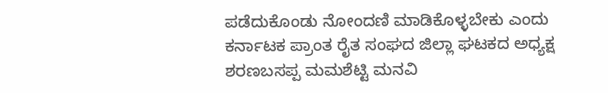ಪಡೆದುಕೊಂಡು ನೋಂದಣಿ ಮಾಡಿಕೊಳ್ಳಬೇಕು ಎಂದು ಕರ್ನಾಟಕ ಪ್ರಾಂತ ರೈತ ಸಂಘದ ಜಿಲ್ಲಾ ಘಟಕದ ಅಧ್ಯಕ್ಷ ಶರಣಬಸಪ್ಪ ಮಮಶೆಟ್ಟಿ ಮನವಿ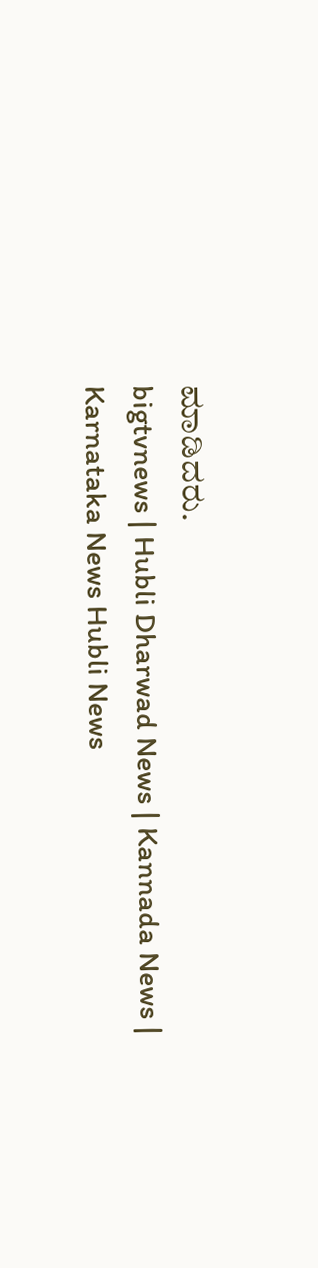ಮಾಡಿದರು.
bigtvnews | Hubli Dharwad News | Kannada News | Karnataka News Hubli News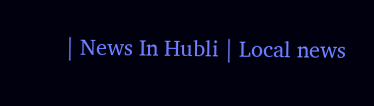| News In Hubli | Local news